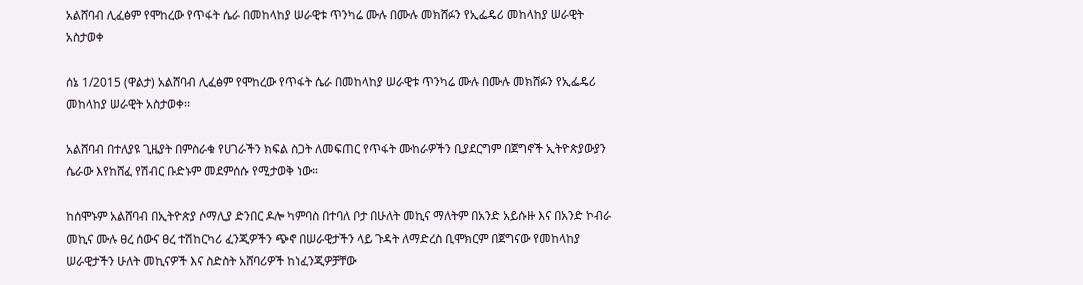አልሸባብ ሊፈፅም የሞከረው የጥፋት ሴራ በመከላከያ ሠራዊቱ ጥንካሬ ሙሉ በሙሉ መክሸፉን የኢፌዴሪ መከላከያ ሠራዊት አስታወቀ

ሰኔ 1/2015 (ዋልታ) አልሸባብ ሊፈፅም የሞከረው የጥፋት ሴራ በመከላከያ ሠራዊቱ ጥንካሬ ሙሉ በሙሉ መክሸፉን የኢፌዴሪ መከላከያ ሠራዊት አስታወቀ፡፡

አልሸባብ በተለያዩ ጊዜያት በምስራቁ የሀገራችን ክፍል ስጋት ለመፍጠር የጥፋት ሙከራዎችን ቢያደርግም በጀግኖች ኢትዮጵያውያን ሴራው እየከሸፈ የሽብር ቡድኑም መደምሰሱ የሚታወቅ ነው።

ከሰሞኑም አልሸባብ በኢትዮጵያ ሶማሊያ ድንበር ዶሎ ካምባስ በተባለ ቦታ በሁለት መኪና ማለትም በአንድ አይሱዙ እና በአንድ ኮብራ መኪና ሙሉ ፀረ ሰውና ፀረ ተሽከርካሪ ፈንጂዎችን ጭኖ በሠራዊታችን ላይ ጉዳት ለማድረስ ቢሞክርም በጀግናው የመከላከያ ሠራዊታችን ሁለት መኪናዎች እና ስድስት አሸባሪዎች ከነፈንጂዎቻቸው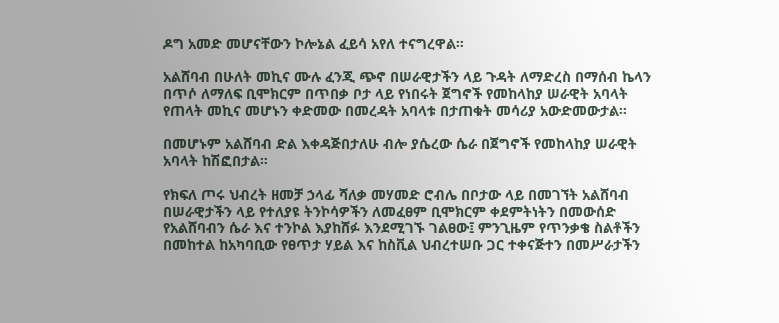ዶግ አመድ መሆናቸውን ኮሎኔል ፈይሳ አየለ ተናግረዋል።

አልሸባብ በሁለት መኪና ሙሉ ፈንጂ ጭኖ በሠራዊታችን ላይ ጉዳት ለማድረስ በማሰብ ኬላን በጥሶ ለማለፍ ቢሞክርም በጥበቃ ቦታ ላይ የነበሩት ጀግኖች የመከላከያ ሠራዊት አባላት የጠላት መኪና መሆኑን ቀድመው በመረዳት አባላቱ በታጠቁት መሳሪያ አውድመውታል።

በመሆኑም አልሸባብ ድል እቀዳጅበታለሁ ብሎ ያሴረው ሴራ በጀግኖች የመከላከያ ሠራዊት አባላት ከሽፎበታል።

የክፍለ ጦሩ ህብረት ዘመቻ ኃላፊ ሻለቃ መሃመድ ሮብሌ በቦታው ላይ በመገኘት አልሸባብ በሠራዊታችን ላይ የተለያዩ ትንኮሳዎችን ለመፈፀም ቢሞክርም ቀደምትነትን በመውሰድ የአልሸባብን ሴራ እና ተንኮል እያከሸፉ እንደሚገኙ ገልፀው፤ ምንጊዜም የጥንቃቄ ስልቶችን በመከተል ከአካባቢው የፀጥታ ሃይል እና ከስቪል ህብረተሠቡ ጋር ተቀናጅተን በመሥራታችን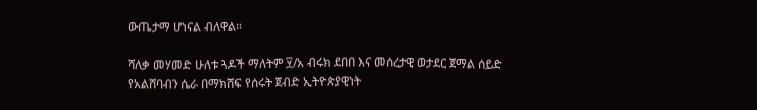ውጤታማ ሆነናል ብለዋል።

ሻለቃ መሃመድ ሁለቱ ጓዶች ማለትም ፶/አ ብሩክ ደበበ እና መሰረታዊ ወታደር ጀማል ሰይድ የአልሸባብን ሴራ በማክሸፍ የሰሩት ጀብድ ኢትዮጵያዊነት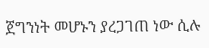ጀግንነት መሆኑን ያረጋገጠ ነው ሲሉ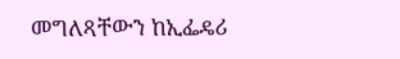መግለጻቸውን ከኢፌዴሪ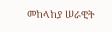መከላከያ ሠራዊት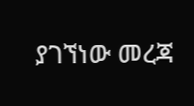ያገኘነው መረጃ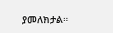ያመለክታል።